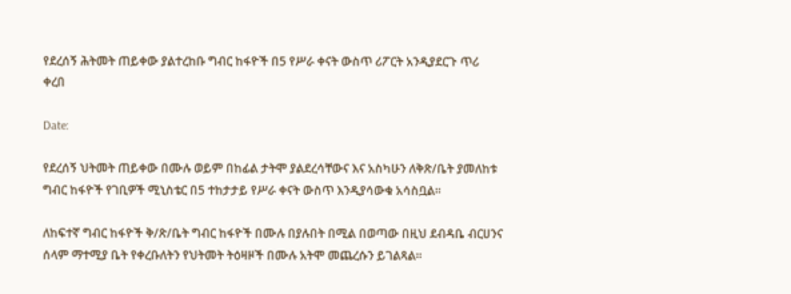የደረሰኝ ሕትመት ጠይቀው ያልተረከቡ ግብር ከፋዮች በ5 የሥራ ቀናት ውስጥ ሪፖርት አንዲያደርጉ ጥሪ ቀረበ

Date:

የደረሰኝ ህትመት ጠይቀው በሙሉ ወይም በከፊል ታትሞ ያልደረሳቸውና እና አስካሁን ለቅጽ/ቤት ያመለከቱ ግብር ከፋዮች የገቢዎች ሚኒስቴር በ5 ተከታታይ የሥራ ቀናት ውስጥ እንዲያሳውቁ አሳስቧል።

ለከፍተኛ ግብር ከፋዮች ቅ/ጽ/ቤት ግብር ከፋዮች በሙሉ በያሉበት በሚል በወጣው በዚህ ደብዳቤ ብርሀንና ሰላም ማተሚያ ቤት የቀረቡለትን የህትመት ትዕዛዞች በሙሉ አትሞ መጨረሱን ይገልጻል።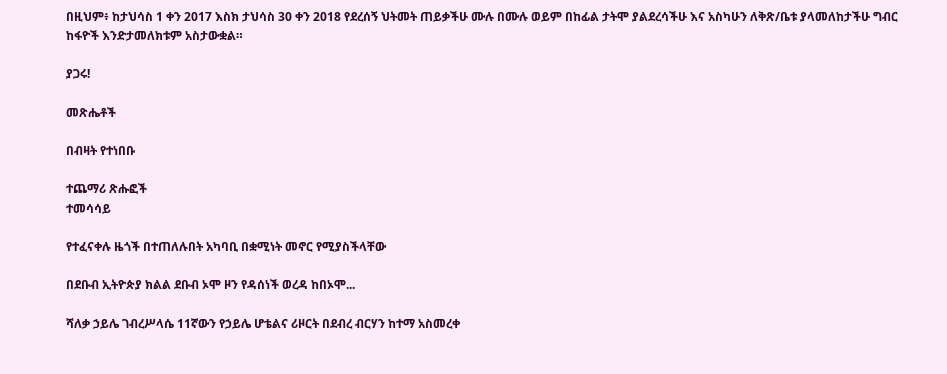በዚህም፥ ከታህሳስ 1 ቀን 2017 እስክ ታህሳስ 30 ቀን 2018 የደረሰኝ ህትመት ጠይቃችሁ ሙሉ በሙሉ ወይም በከፊል ታትሞ ያልደረሳችሁ እና አስካሁን ለቅጽ/ቤቱ ያላመለከታችሁ ግብር ከፋዮች እንድታመለክቱም አስታውቋል።

ያጋሩ!

መጽሔቶች

በብዛት የተነበቡ

ተጨማሪ ጽሑፎች
ተመሳሳይ

የተፈናቀሉ ዜጎች በተጠለሉበት አካባቢ በቋሚነት መኖር የሚያስችላቸው

በደቡብ ኢትዮጵያ ክልል ደቡብ ኦሞ ዞን የዳሰነች ወረዳ ከበኦሞ...

ሻለቃ ኃይሌ ገብረሥላሴ 11ኛውን የኃይሌ ሆቴልና ሪዞርት በደብረ ብርሃን ከተማ አስመረቀ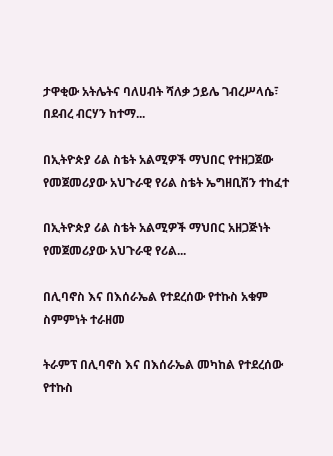ታዋቂው አትሌትና ባለሀብት ሻለቃ ኃይሌ ገብረሥላሴ፣ በደብረ ብርሃን ከተማ...

በኢትዮጵያ ሪል ስቴት አልሚዎች ማህበር የተዘጋጀው የመጀመሪያው አህጉራዊ የሪል ስቴት ኤግዘቢሽን ተከፈተ

በኢትዮጵያ ሪል ስቴት አልሚዎች ማህበር አዘጋጅነት የመጀመሪያው አህጉራዊ የሪል...

በሊባኖስ እና በእሰራኤል የተደረሰው የተኩስ አቁም ስምምነት ተራዘመ

ትራምፕ በሊባኖስ እና በእሰራኤል መካከል የተደረሰው የተኩስ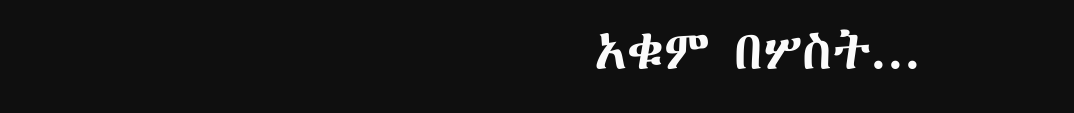አቁም በሦስት...